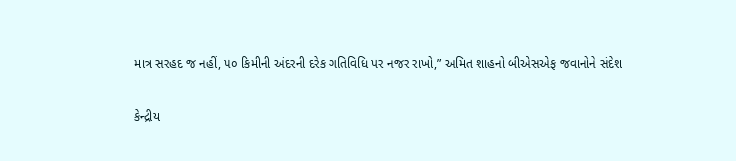માત્ર સરહદ જ નહીં, ૫૦ કિમીની અંદરની દરેક ગતિવિધિ પર નજર રાખો,” અમિત શાહનો બીએસએફ જવાનોને સંદેશ

કેન્દ્રીય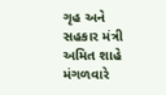ગૃહ અને સહકાર મંત્રી અમિત શાહે મંગળવારે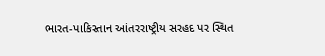ભારત-પાકિસ્તાન આંતરરાષ્ટ્રીય સરહદ પર સ્થિત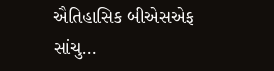ઐતિહાસિક બીએસએફ સાંચુ…